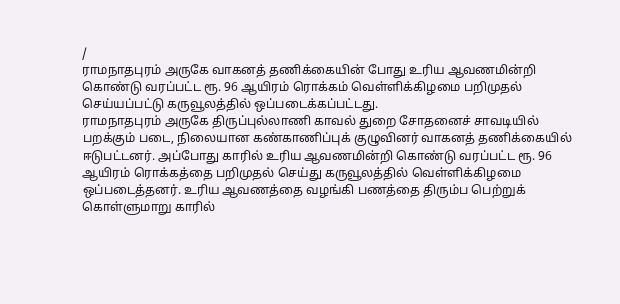/
ராமநாதபுரம் அருகே வாகனத் தணிக்கையின் போது உரிய ஆவணமின்றி கொண்டு வரப்பட்ட ரூ. 96 ஆயிரம் ரொக்கம் வெள்ளிக்கிழமை பறிமுதல் செய்யப்பட்டு கருவூலத்தில் ஒப்படைக்கப்பட்டது.
ராமநாதபுரம் அருகே திருப்புல்லாணி காவல் துறை சோதனைச் சாவடியில் பறக்கும் படை, நிலையான கண்காணிப்புக் குழுவினர் வாகனத் தணிக்கையில் ஈடுபட்டனர். அப்போது காரில் உரிய ஆவணமின்றி கொண்டு வரப்பட்ட ரூ. 96 ஆயிரம் ரொக்கத்தை பறிமுதல் செய்து கருவூலத்தில் வெள்ளிக்கிழமை ஒப்படைத்தனர். உரிய ஆவணத்தை வழங்கி பணத்தை திரும்ப பெற்றுக் கொள்ளுமாறு காரில்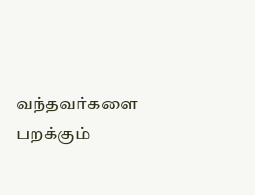வந்தவர்களை பறக்கும்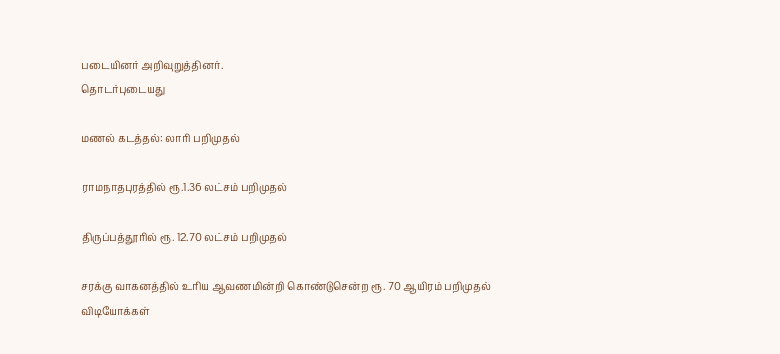படையினர் அறிவுறுத்தினர்.
தொடர்புடையது

மணல் கடத்தல்: லாரி பறிமுதல்

ராமநாதபுரத்தில் ரூ.1.36 லட்சம் பறிமுதல்

திருப்பத்தூரில் ரூ. 12.70 லட்சம் பறிமுதல்

சரக்கு வாகனத்தில் உரிய ஆவணமின்றி கொண்டுசென்ற ரூ. 70 ஆயிரம் பறிமுதல்
விடியோக்கள்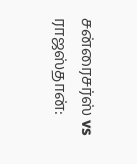சன்ரைசர்ஸ் vs ராஜஸ்தான்: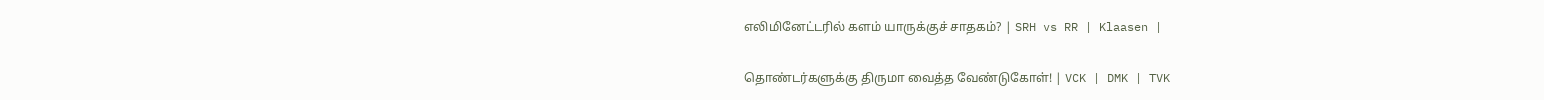எலிமினேட்டரில் களம் யாருக்குச் சாதகம்? | SRH vs RR | Klaasen |

தொண்டர்களுக்கு திருமா வைத்த வேண்டுகோள்! | VCK | DMK | TVK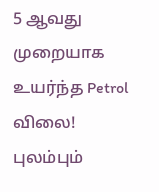5 ஆவது முறையாக உயர்ந்த Petrol விலை! புலம்பும்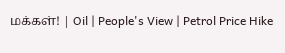மக்கள்! | Oil | People's View | Petrol Price Hike